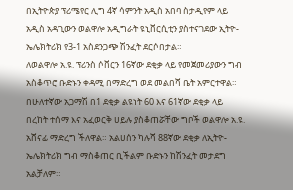በኢትዮጵያ ፕሪሜየር ሊግ 4ኛ ሳምንት አዲስ አበባ ስታዲየም ላይ አዲስ አዳጊውን ወልዋሎ አዲግራት ዩኒቨርሲቲን ያስተናገደው ኢትዮ-ኤሌክትሪክ የ3-1 አስደንጋጭ ሽንፈት ደርሶበታል።
ለወልዋሎ አ.ዩ. ፕሪንስ ሶቨርን 16ኛው ደቂቃ ላይ የመጀመሪያውን ግብ አስቆጥሮ ቡድኑን ቀዳሚ በማድረግ ወደ መልበሻ ቤት አምርተዋል። በሁለተኛው አጋማሽ በ1 ደቂቃ ልዩነት 60 እና 61ኛው ደቂቃ ላይ በረከት ተሰማ እና አፈወርቅ ሀይሉ ያስቆጠሯቸው ግቦች ወልዋሎ አ.ዩ. አሸናፊ ማድረግ ችለዋል። አልሀሰን ካሉሻ 88ኛው ደቂቃ ለኢትዮ-ኤሌክትሪክ ግብ ማስቆጠር ቢችልም ቡድኑን ከሽንፈት መታደግ አልቻለም።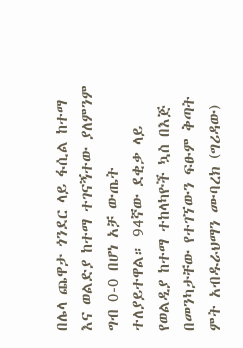በሌላ ጨዋታ ጎንደር ላይ ፋሲል ከተማ እና ወልድያ ከተማ ተገናኝተው ያለምንም ግብ 0-0 በሆነ አቻ ውጤት ተለያይተዋል። 94ኛው ደቂቃ ላይ የወልዲያ ከተማ ተከላካዮች ኳስ በእጅ በመንካታቸው የተገኘውን ፍፁም ቅጣት ምት አብዱራህማን ሙባረክ (ግሪዳው)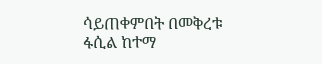ሳይጠቀምበት በመቅረቱ ፋሲል ከተማ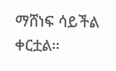ማሸነፍ ሳይችል ቀርቷል።